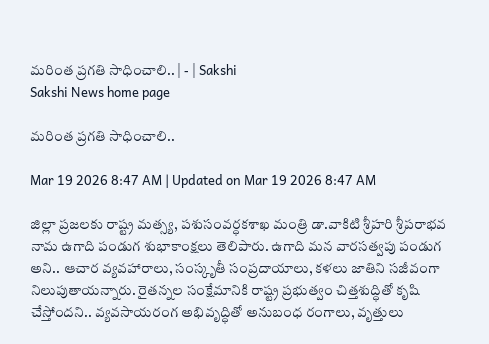మరింత ప్రగతి సాధించాలి.. | - | Sakshi
Sakshi News home page

మరింత ప్రగతి సాధించాలి..

Mar 19 2026 8:47 AM | Updated on Mar 19 2026 8:47 AM

జిల్లా ప్రజలకు రాష్ట్ర మత్స్య, పశుసంవర్ధకశాఖ మంత్రి డా.వాకిటి శ్రీహరి శ్రీపరాభవ నామ ఉగాది పండుగ శుభాకాంక్షలు తెలిపారు. ఉగాది మన వారసత్వపు పండుగ అని.. ఆచార వ్యవహారాలు, సంస్కృతీ సంప్రదాయాలు, కళలు జాతిని సజీవంగా నిలుపుతాయన్నారు. రైతన్నల సంక్షేమానికి రాష్ట్ర ప్రభుత్వం చిత్తశుద్ధితో కృషి చేస్తోందని.. వ్యవసాయరంగ అభివృద్ధితో అనుబంధ రంగాలు, వృత్తులు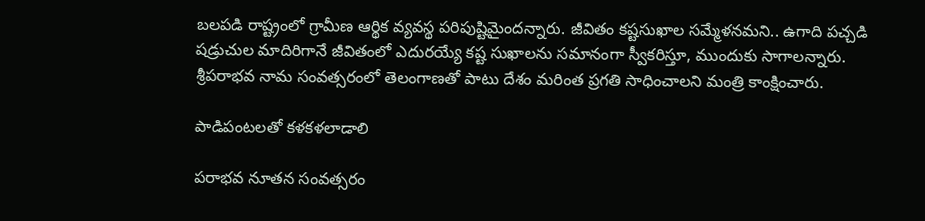బలపడి రాష్ట్రంలో గ్రామీణ ఆర్థిక వ్యవస్థ పరిపుష్టిమైందన్నారు. జీవితం కష్టసుఖాల సమ్మేళనమని.. ఉగాది పచ్చడి షడ్రుచుల మాదిరిగానే జీవితంలో ఎదురయ్యే కష్ట సుఖాలను సమానంగా స్వీకరిస్తూ, ముందుకు సాగాలన్నారు. శ్రీపరాభవ నామ సంవత్సరంలో తెలంగాణతో పాటు దేశం మరింత ప్రగతి సాధించాలని మంత్రి కాంక్షించారు.

పాడిపంటలతో కళకళలాడాలి

పరాభవ నూతన సంవత్సరం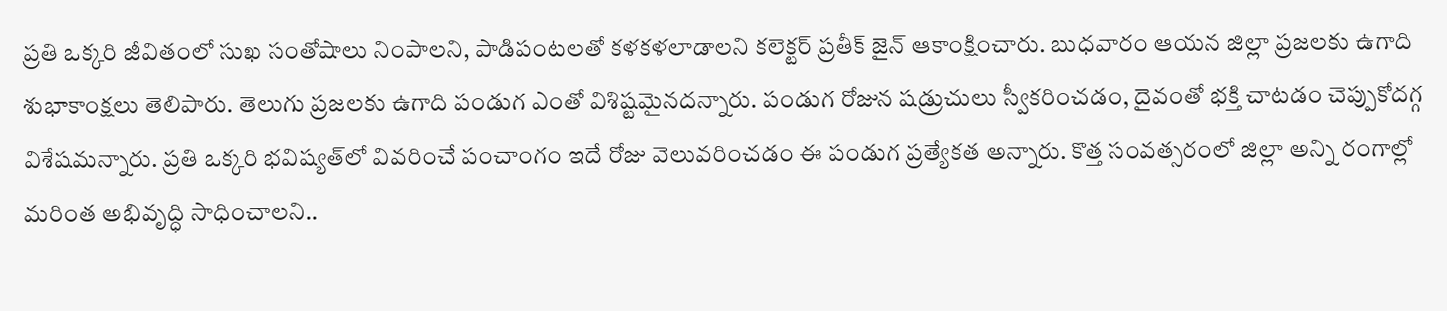ప్రతి ఒక్కరి జీవితంలో సుఖ సంతోషాలు నింపాలని, పాడిపంటలతో కళకళలాడాలని కలెక్టర్‌ ప్రతీక్‌ జైన్‌ ఆకాంక్షించారు. బుధవారం ఆయన జిల్లా ప్రజలకు ఉగాది శుభాకాంక్షలు తెలిపారు. తెలుగు ప్రజలకు ఉగాది పండుగ ఎంతో విశిష్టమైనదన్నారు. పండుగ రోజున షడ్రుచులు స్వీకరించడం, దైవంతో భక్తి చాటడం చెప్పుకోదగ్గ విశేషమన్నారు. ప్రతి ఒక్కరి భవిష్యత్‌లో వివరించే పంచాంగం ఇదే రోజు వెలువరించడం ఈ పండుగ ప్రత్యేకత అన్నారు. కొత్త సంవత్సరంలో జిల్లా అన్ని రంగాల్లో మరింత అభివృద్ధి సాధించాలని..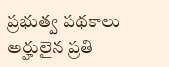ప్రభుత్వ పథకాలు అర్హులైన ప్రతి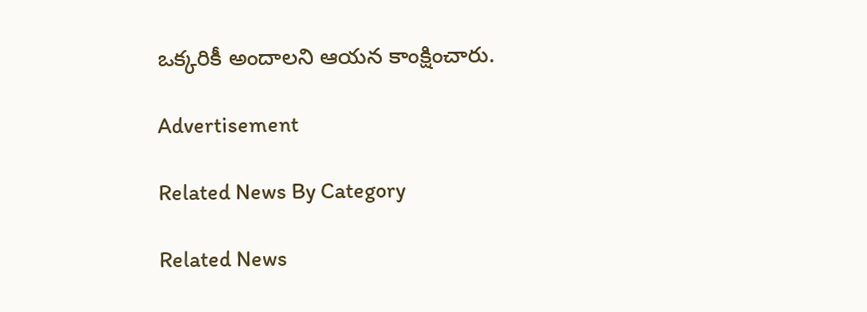ఒక్కరికీ అందాలని ఆయన కాంక్షించారు.

Advertisement

Related News By Category

Related News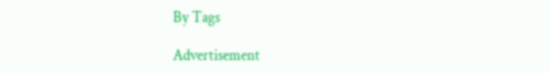By Tags

Advertisement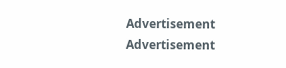Advertisement
Advertisement